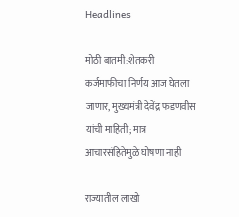Headlines

मोठी बातमी:शेतकरी कर्जमाफीचा निर्णय आज घेतला जाणार, मुख्यमंत्री देवेंद्र फडणवीस यांची माहिती; मात्र आचारसंहितेमुळे घोषणा नाही

राज्यातील लाखो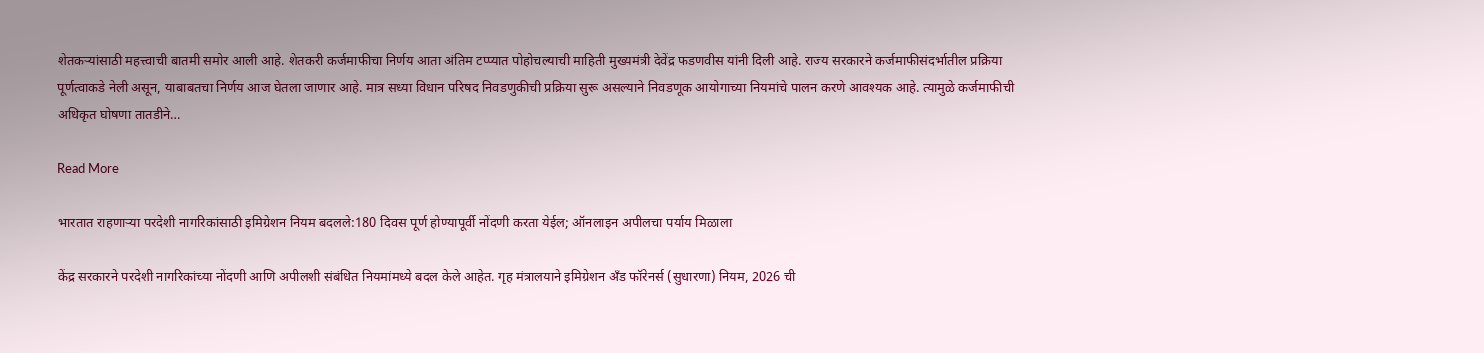शेतकऱ्यांसाठी महत्त्वाची बातमी समोर आली आहे. शेतकरी कर्जमाफीचा निर्णय आता अंतिम टप्प्यात पोहोचल्याची माहिती मुख्यमंत्री देवेंद्र फडणवीस यांनी दिली आहे. राज्य सरकारने कर्जमाफीसंदर्भातील प्रक्रिया पूर्णत्वाकडे नेली असून, याबाबतचा निर्णय आज घेतला जाणार आहे. मात्र सध्या विधान परिषद निवडणुकीची प्रक्रिया सुरू असल्याने निवडणूक आयोगाच्या नियमांचे पालन करणे आवश्यक आहे. त्यामुळे कर्जमाफीची अधिकृत घोषणा तातडीने…

Read More

भारतात राहणाऱ्या परदेशी नागरिकांसाठी इमिग्रेशन नियम बदलले:180 दिवस पूर्ण होण्यापूर्वी नोंदणी करता येईल; ऑनलाइन अपीलचा पर्याय मिळाला

केंद्र सरकारने परदेशी नागरिकांच्या नोंदणी आणि अपीलशी संबंधित नियमांमध्ये बदल केले आहेत. गृह मंत्रालयाने इमिग्रेशन अँड फॉरेनर्स (सुधारणा) नियम, 2026 ची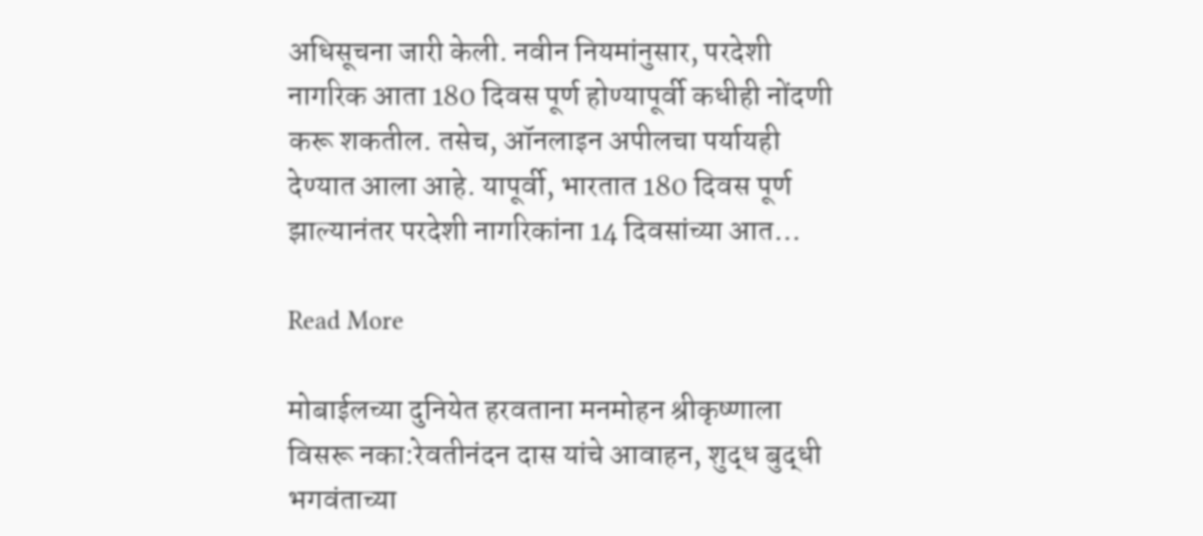अधिसूचना जारी केली. नवीन नियमांनुसार, परदेशी नागरिक आता 180 दिवस पूर्ण होण्यापूर्वी कधीही नोंदणी करू शकतील. तसेच, ऑनलाइन अपीलचा पर्यायही देण्यात आला आहे. यापूर्वी, भारतात 180 दिवस पूर्ण झाल्यानंतर परदेशी नागरिकांना 14 दिवसांच्या आत…

Read More

मोबाईलच्या दुनियेत हरवताना मनमोहन श्रीकृष्णाला विसरू नका:रेवतीनंदन दास यांचे आवाहन, शुद्ध बुद्धी भगवंताच्या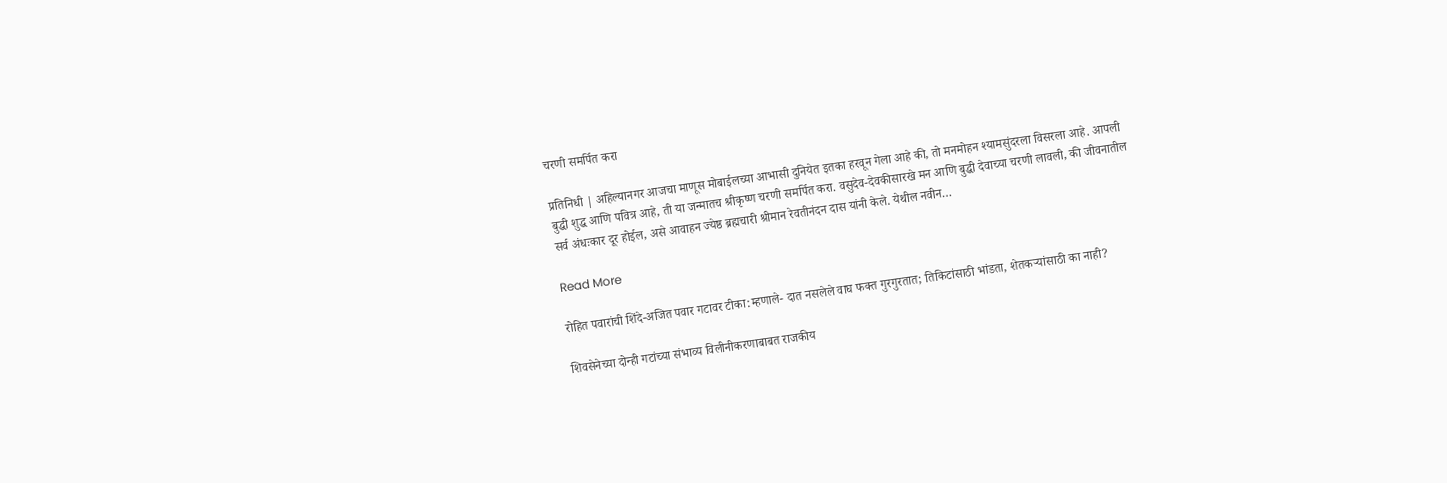चरणी समर्पित करा

प्रतिनिधी | अहिल्यानगर आजचा माणूस मोबाईलच्या आभासी दुनियेत इतका हरवून गेला आहे की, तो मनमोहन श्यामसुंदरला विसरला आहे. आपली बुद्धी शुद्ध आणि पवित्र आहे, ती या जन्मातच श्रीकृष्ण चरणी समर्पित करा. वसुदेव-देवकीसारखे मन आणि बुद्धी देवाच्या चरणी लावली, की जीवनातील सर्व अंधःकार दूर होईल, असे आवाहन ज्येष्ठ ब्रह्मचारी श्रीमान रेवतीनंदन दास यांनी केले. येथील नवीन…

Read More

रोहित पवारांची शिंदे-अजित पवार गटावर टीका:म्हणाले- दात नसलेले वाघ फक्त गुरगुरतात; तिकिटांसाठी भांडता, शेतकऱ्यांसाठी का नाही?

शिवसेनेच्या दोन्ही गटांच्या संभाव्य विलीनीकरणाबाबत राजकीय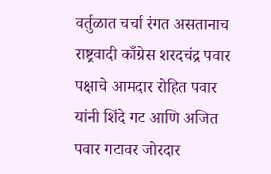वर्तुळात चर्चा रंगत असतानाच राष्ट्रवादी काँग्रेस शरदचंद्र पवार पक्षाचे आमदार रोहित पवार यांनी शिंदे गट आणि अजित पवार गटावर जोरदार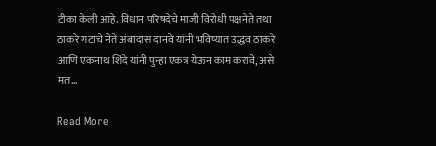टीका केली आहे. विधान परिषदेचे माजी विरोधी पक्षनेते तथा ठाकरे गटाचे नेते अंबादास दानवे यांनी भविष्यात उद्धव ठाकरे आणि एकनाथ शिंदे यांनी पुन्हा एकत्र येऊन काम करावे, असे मत…

Read More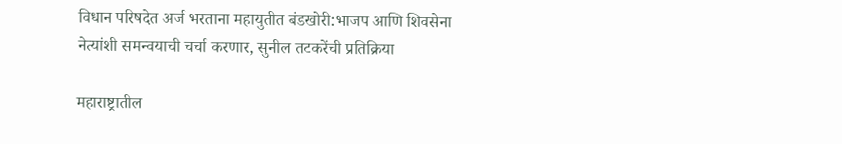विधान परिषदेत अर्ज भरताना महायुतीत बंडखोरी:भाजप आणि शिवसेना नेत्यांशी समन्वयाची चर्चा करणार, सुनील तटकरेंची प्रतिक्रिया

महाराष्ट्रातील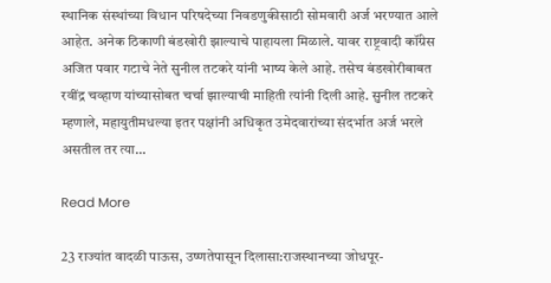स्थानिक संस्थांच्या विधान परिषदेच्या निवडणुकीसाठी सोमवारी अर्ज भरण्यात आले आहेत. अनेक ठिकाणी बंडखोरी झाल्याचे पाहायला मिळाले. यावर राष्ट्रवादी कॉंग्रेस अजित पवार गटाचे नेते सुनील तटकरे यांनी भाष्य केले आहे. तसेच बंडखोरीबाबत रवींद्र चव्हाण यांच्यासोबत चर्चा झाल्याची माहिती त्यांनी दिली आहे. सुनील तटकरे म्हणाले, महायुतीमधल्या इतर पक्षांनी अधिकृत उमेदवारांच्या संदर्भात अर्ज भरले असतील तर त्या…

Read More

23 राज्यांत वादळी पाऊस, उष्णतेपासून दिलासा:राजस्थानच्या जोधपूर-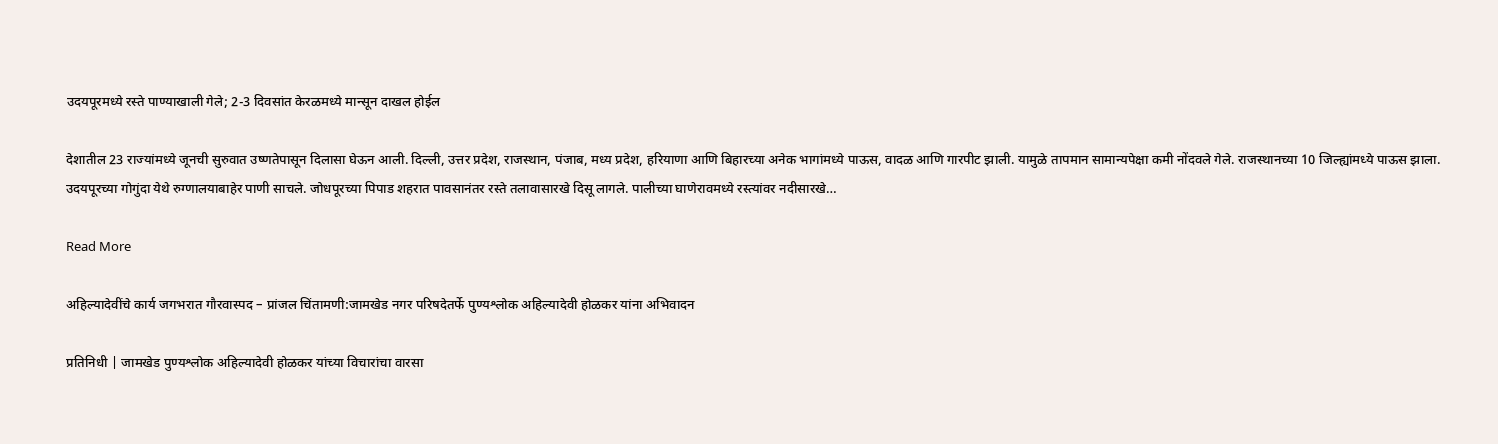उदयपूरमध्ये रस्ते पाण्याखाली गेले; 2-3 दिवसांत केरळमध्ये मान्सून दाखल होईल

देशातील 23 राज्यांमध्ये जूनची सुरुवात उष्णतेपासून दिलासा घेऊन आली. दिल्ली, उत्तर प्रदेश, राजस्थान, पंजाब, मध्य प्रदेश, हरियाणा आणि बिहारच्या अनेक भागांमध्ये पाऊस, वादळ आणि गारपीट झाली. यामुळे तापमान सामान्यपेक्षा कमी नोंदवले गेले. राजस्थानच्या 10 जिल्ह्यांमध्ये पाऊस झाला. उदयपूरच्या गोगुंदा येथे रुग्णालयाबाहेर पाणी साचले. जोधपूरच्या पिपाड शहरात पावसानंतर रस्ते तलावासारखे दिसू लागले. पालीच्या घाणेरावमध्ये रस्त्यांवर नदीसारखे…

Read More

अहिल्यादेवींचे कार्य जगभरात गौरवास्पद – प्रांजल चिंतामणी:जामखेड नगर परिषदेतर्फे पुण्यश्लोक अहिल्यादेवी होळकर यांना अभिवादन

प्रतिनिधी | जामखेड पुण्यश्लोक अहिल्यादेवी होळकर यांच्या विचारांचा वारसा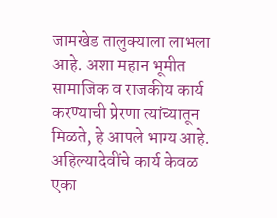जामखेड तालुक्याला लाभला आहे. अशा महान भूमीत सामाजिक व राजकीय कार्य करण्याची प्रेरणा त्यांच्यातून मिळते, हे आपले भाग्य आहे. अहिल्यादेवींचे कार्य केवळ एका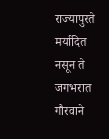राज्यापुरते मर्यादित नसून ते जगभरात गौरवाने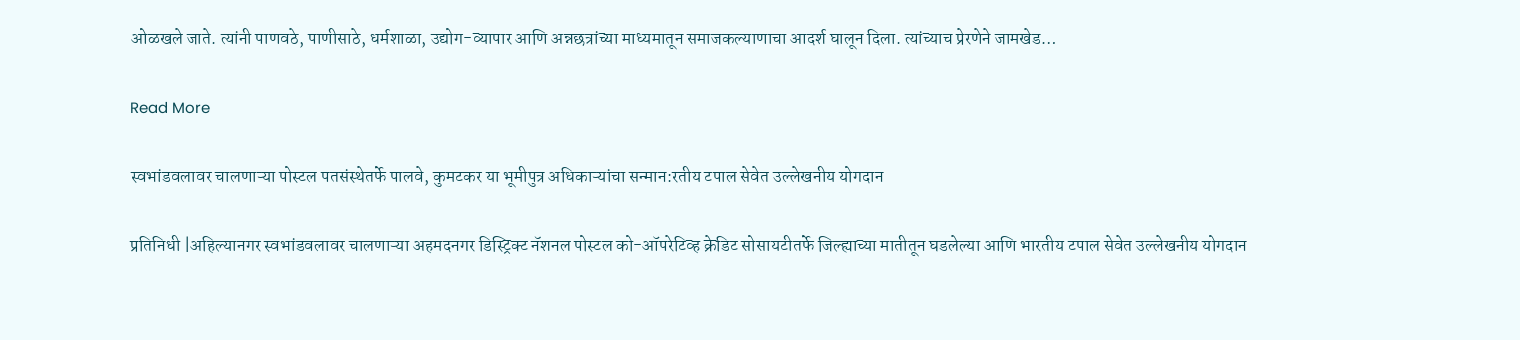ओळखले जाते. त्यांनी पाणवठे, पाणीसाठे, धर्मशाळा, उद्योग-व्यापार आणि अन्नछत्रांच्या माध्यमातून समाजकल्याणाचा आदर्श घालून दिला. त्यांच्याच प्रेरणेने जामखेड…

Read More

स्वभांडवलावर चालणाऱ्या पोस्टल पतसंस्थेतर्फे पालवे, कुमटकर या भूमीपुत्र अधिकाऱ्यांचा सन्मान:रतीय टपाल सेवेत उल्लेखनीय योगदान

प्रतिनिधी |अहिल्यानगर स्वभांडवलावर चालणाऱ्या अहमदनगर डिस्ट्रिक्ट नॅशनल पोस्टल को-ऑपरेटिव्ह क्रेडिट सोसायटीतर्फे जिल्ह्याच्या मातीतून घडलेल्या आणि भारतीय टपाल सेवेत उल्लेखनीय योगदान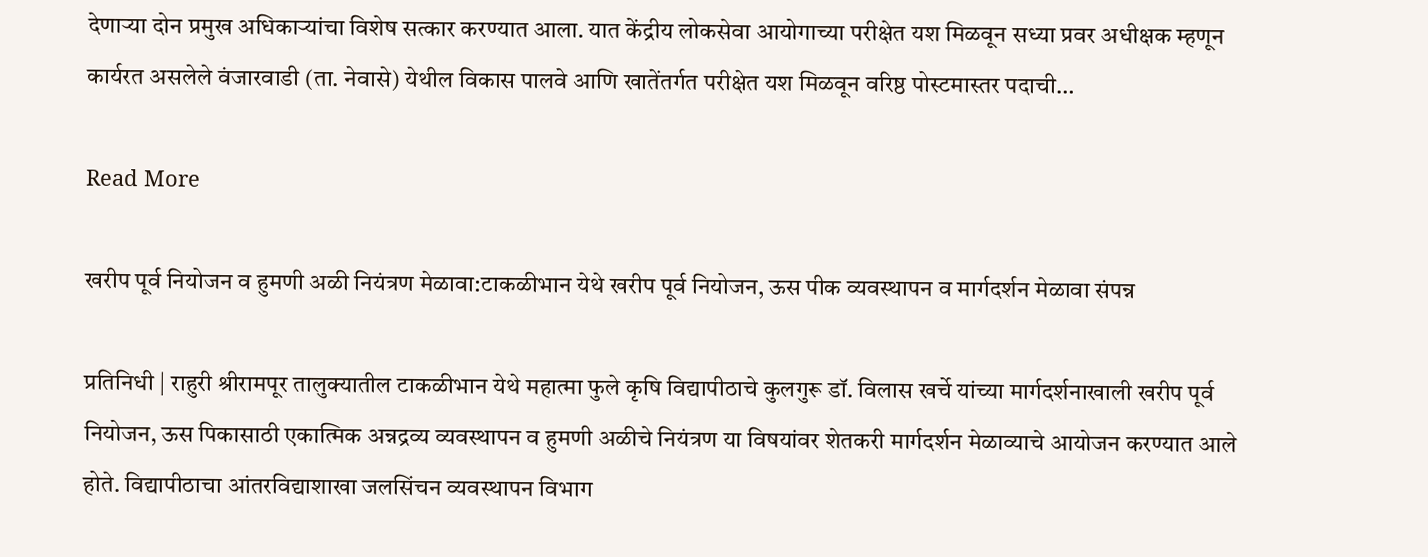देणाऱ्या दोन प्रमुख अधिकाऱ्यांचा विशेष सत्कार करण्यात आला. यात केंद्रीय लोकसेवा आयोगाच्या परीक्षेत यश मिळवून सध्या प्रवर अधीक्षक म्हणून कार्यरत असलेले वंजारवाडी (ता. नेवासे) येथील विकास पालवे आणि खातेंतर्गत परीक्षेत यश मिळवून वरिष्ठ पोस्टमास्तर पदाची…

Read More

खरीप पूर्व नियोजन व हुमणी अळी नियंत्रण मेळावा:टाकळीभान येथे खरीप पूर्व नियोजन, ऊस पीक व्यवस्थापन व मार्गदर्शन मेळावा संपन्न

प्रतिनिधी | राहुरी श्रीरामपूर तालुक्यातील टाकळीभान येथे महात्मा फुले कृषि विद्यापीठाचे कुलगुरू डॉ. विलास खर्चे यांच्या मार्गदर्शनाखाली खरीप पूर्व नियोजन, ऊस पिकासाठी एकात्मिक अन्नद्रव्य व्यवस्थापन व हुमणी अळीचे नियंत्रण या विषयांवर शेतकरी मार्गदर्शन मेळाव्याचे आयोजन करण्यात आले होते. विद्यापीठाचा आंतरविद्याशाखा जलसिंचन व्यवस्थापन विभाग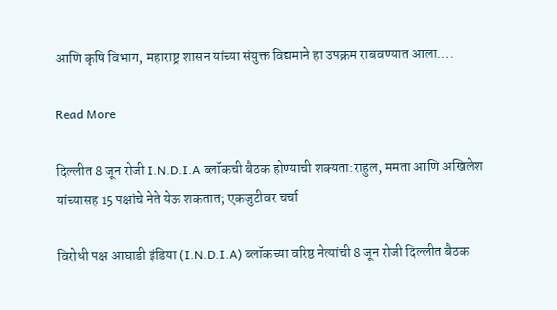आणि कृषि विभाग, महाराष्ट्र शासन यांच्या संयुक्त विद्यमाने हा उपक्रम राबवण्यात आला….

Read More

दिल्लीत 8 जून रोजी I.N.D.I.A ब्लॉकची बैठक होण्याची शक्यता:राहुल, ममता आणि अखिलेश यांच्यासह 15 पक्षांचे नेते येऊ शकतात; एकजुटीवर चर्चा

विरोधी पक्ष आघाडी इंडिया (I.N.D.I.A) ब्लॉकच्या वरिष्ठ नेत्यांची 8 जून रोजी दिल्लीत बैठक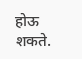होऊ शकते.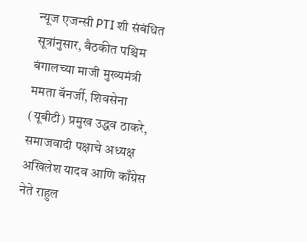न्यूज एजन्सी PTI शी संबंधित सूत्रांनुसार, बैठकीत पश्चिम बंगालच्या माजी मुख्यमंत्री ममता बॅनर्जी, शिवसेना (यूबीटी) प्रमुख उद्धव ठाकरे, समाजवादी पक्षाचे अध्यक्ष अखिलेश यादव आणि काँग्रेस नेते राहुल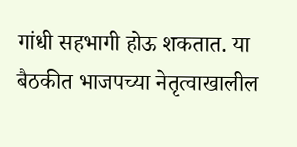गांधी सहभागी होऊ शकतात. या बैठकीत भाजपच्या नेतृत्वाखालील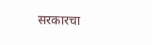सरकारचा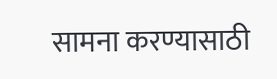सामना करण्यासाठी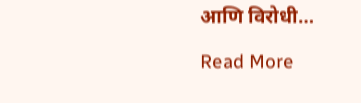आणि विरोधी…

Read More